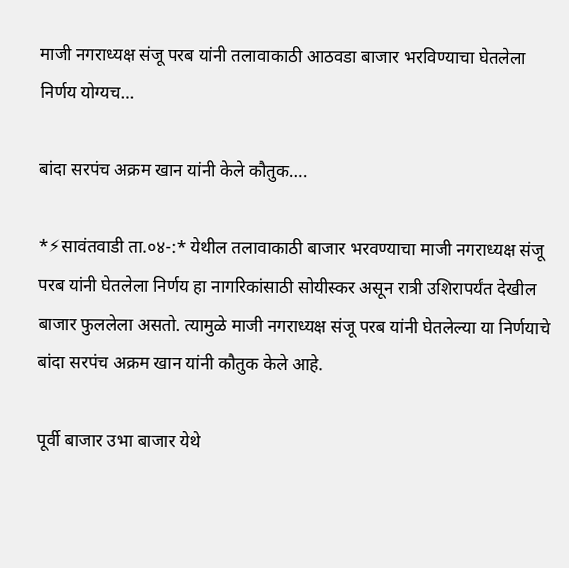माजी नगराध्यक्ष संजू परब यांनी तलावाकाठी आठवडा बाजार भरविण्याचा घेतलेला निर्णय योग्यच…

बांदा सरपंच अक्रम खान यांनी केले कौतुक….

*⚡सावंतवाडी ता.०४-:* येथील तलावाकाठी बाजार भरवण्याचा माजी नगराध्यक्ष संजू परब यांनी घेतलेला निर्णय हा नागरिकांसाठी सोयीस्कर असून रात्री उशिरापर्यंत देखील बाजार फुललेला असतो. त्यामुळे माजी नगराध्यक्ष संजू परब यांनी घेतलेल्या या निर्णयाचे बांदा सरपंच अक्रम खान यांनी कौतुक केले आहे.

पूर्वी बाजार उभा बाजार येथे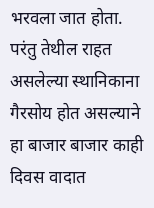भरवला जात होता. परंतु तेथील राहत असलेल्या स्थानिकाना गैरसोय होत असल्याने हा बाजार बाजार काही दिवस वादात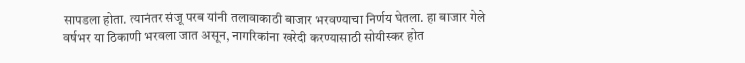सापडला होता. त्यानंतर संजू परब यांनी तलावाकाठी बाजार भरवण्याचा निर्णय घेतला. हा बाजार गेले वर्षभर या ठिकाणी भरवला जात असून, नागरिकांना खरेदी करण्यासाठी सोयीस्कर होत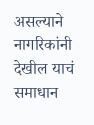असल्याने नागरिकांनी देखील याचं समाधान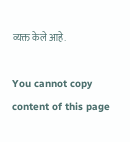व्यक्त केले आहे.

You cannot copy content of this page